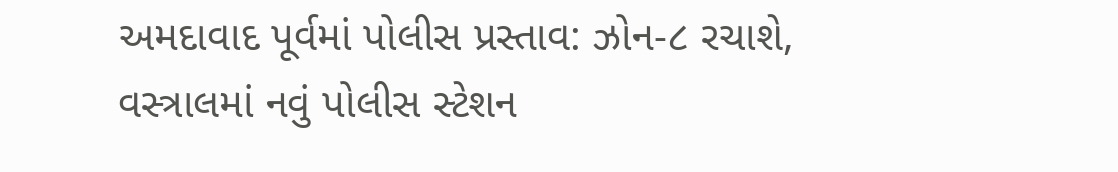અમદાવાદ પૂર્વમાં પોલીસ પ્રસ્તાવ: ઝોન-૮ રચાશે, વસ્ત્રાલમાં નવું પોલીસ સ્ટેશન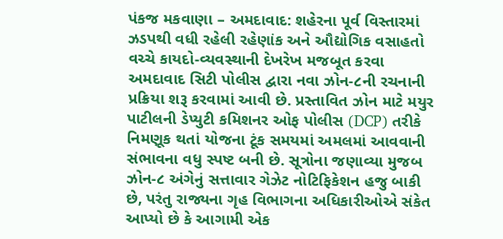પંકજ મકવાણા – અમદાવાદ: શહેરના પૂર્વ વિસ્તારમાં ઝડપથી વધી રહેલી રહેણાંક અને ઔદ્યોગિક વસાહતો વચ્ચે કાયદો-વ્યવસ્થાની દેખરેખ મજબૂત કરવા અમદાવાદ સિટી પોલીસ દ્વારા નવા ઝોન-૮ની રચનાની પ્રક્રિયા શરૂ કરવામાં આવી છે. પ્રસ્તાવિત ઝોન માટે મયુર પાટીલની ડેપ્યુટી કમિશનર ઓફ પોલીસ (DCP) તરીકે નિમણૂક થતાં યોજના ટૂંક સમયમાં અમલમાં આવવાની સંભાવના વધુ સ્પષ્ટ બની છે. સૂત્રોના જણાવ્યા મુજબ ઝોન-૮ અંગેનું સત્તાવાર ગેઝેટ નોટિફિકેશન હજુ બાકી છે, પરંતુ રાજ્યના ગૃહ વિભાગના અધિકારીઓએ સંકેત આપ્યો છે કે આગામી એક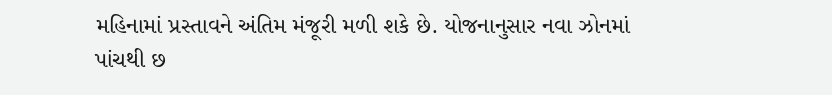મહિનામાં પ્રસ્તાવને અંતિમ મંજૂરી મળી શકે છે. યોજનાનુસાર નવા ઝોનમાં પાંચથી છ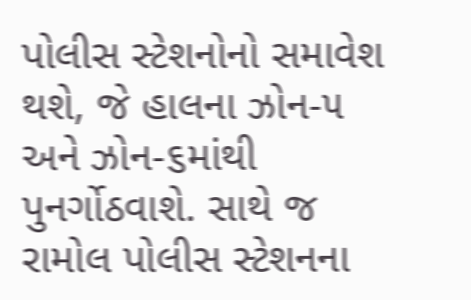પોલીસ સ્ટેશનોનો સમાવેશ થશે, જે હાલના ઝોન-૫ અને ઝોન-૬માંથી પુનર્ગોઠવાશે. સાથે જ રામોલ પોલીસ સ્ટેશનના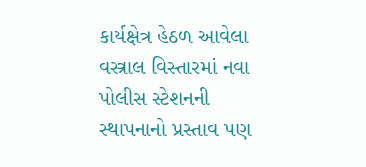કાર્યક્ષેત્ર હેઠળ આવેલા વસ્ત્રાલ વિસ્તારમાં નવા પોલીસ સ્ટેશનની સ્થાપનાનો પ્રસ્તાવ પણ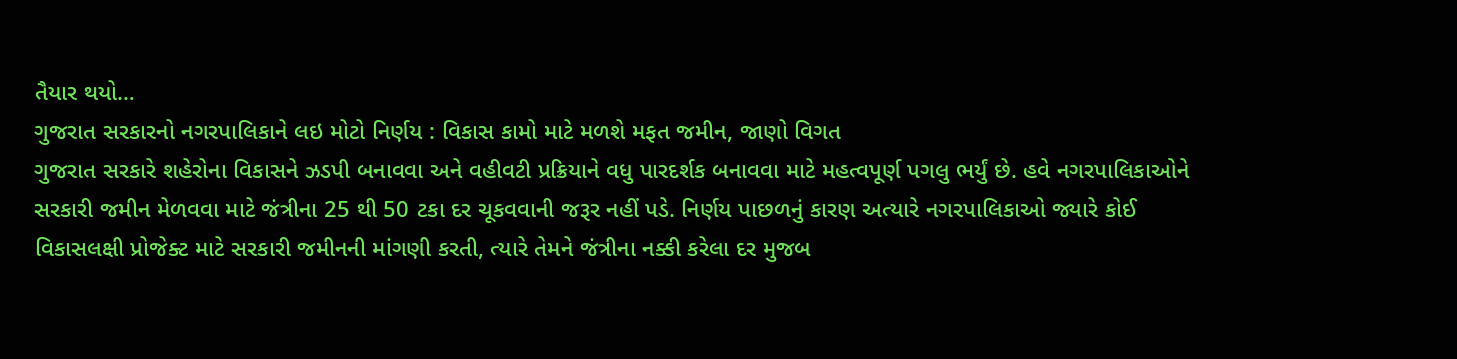તૈયાર થયો…
ગુજરાત સરકારનો નગરપાલિકાને લઇ મોટો નિર્ણય : વિકાસ કામો માટે મળશે મફત જમીન, જાણો વિગત
ગુજરાત સરકારે શહેરોના વિકાસને ઝડપી બનાવવા અને વહીવટી પ્રક્રિયાને વધુ પારદર્શક બનાવવા માટે મહત્વપૂર્ણ પગલુ ભર્યું છે. હવે નગરપાલિકાઓને સરકારી જમીન મેળવવા માટે જંત્રીના 25 થી 50 ટકા દર ચૂકવવાની જરૂર નહીં પડે. નિર્ણય પાછળનું કારણ અત્યારે નગરપાલિકાઓ જ્યારે કોઈ વિકાસલક્ષી પ્રોજેક્ટ માટે સરકારી જમીનની માંગણી કરતી, ત્યારે તેમને જંત્રીના નક્કી કરેલા દર મુજબ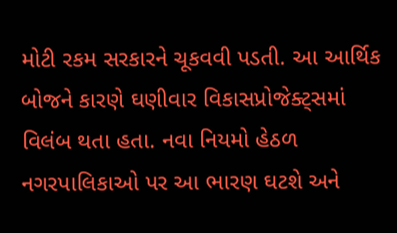મોટી રકમ સરકારને ચૂકવવી પડતી. આ આર્થિક બોજને કારણે ઘણીવાર વિકાસપ્રોજેક્ટ્સમાં વિલંબ થતા હતા. નવા નિયમો હેઠળ નગરપાલિકાઓ પર આ ભારણ ઘટશે અને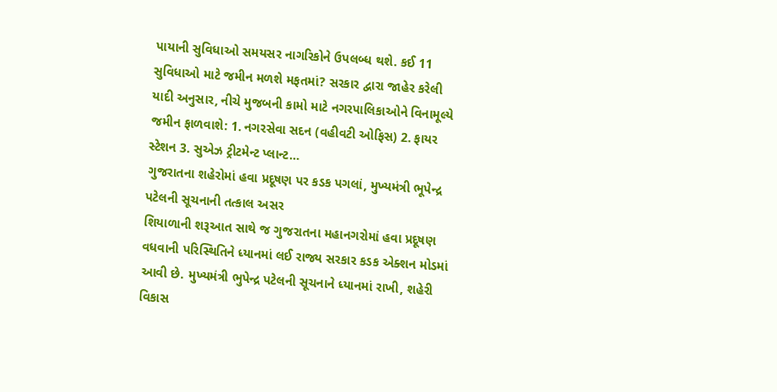પાયાની સુવિધાઓ સમયસર નાગરિકોને ઉપલબ્ધ થશે. કઈ 11 સુવિધાઓ માટે જમીન મળશે મફતમાં? સરકાર દ્વારા જાહેર કરેલી યાદી અનુસાર, નીચે મુજબની કામો માટે નગરપાલિકાઓને વિનામૂલ્યે જમીન ફાળવાશે: 1. નગરસેવા સદન (વહીવટી ઓફિસ) 2. ફાયર સ્ટેશન 3. સુએઝ ટ્રીટમેન્ટ પ્લાન્ટ…
ગુજરાતના શહેરોમાં હવા પ્રદૂષણ પર કડક પગલાં, મુખ્યમંત્રી ભૂપેન્દ્ર પટેલની સૂચનાની તત્કાલ અસર
શિયાળાની શરૂઆત સાથે જ ગુજરાતના મહાનગરોમાં હવા પ્રદૂષણ વધવાની પરિસ્થિતિને ધ્યાનમાં લઈ રાજ્ય સરકાર કડક એક્શન મોડમાં આવી છે. મુખ્યમંત્રી ભુપેન્દ્ર પટેલની સૂચનાને ધ્યાનમાં રાખી, શહેરી વિકાસ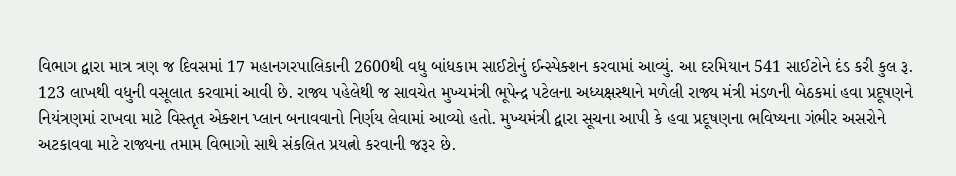વિભાગ દ્વારા માત્ર ત્રણ જ દિવસમાં 17 મહાનગરપાલિકાની 2600થી વધુ બાંધકામ સાઈટોનું ઈન્સ્પેક્શન કરવામાં આવ્યું. આ દરમિયાન 541 સાઈટોને દંડ કરી કુલ રૂ. 123 લાખથી વધુની વસૂલાત કરવામાં આવી છે. રાજ્ય પહેલેથી જ સાવચેત મુખ્યમંત્રી ભૂપેન્દ્ર પટેલના અધ્યક્ષસ્થાને મળેલી રાજ્ય મંત્રી મંડળની બેઠકમાં હવા પ્રદૂષણને નિયંત્રણમાં રાખવા માટે વિસ્તૃત એક્શન પ્લાન બનાવવાનો નિર્ણય લેવામાં આવ્યો હતો. મુખ્યમંત્રી દ્વારા સૂચના આપી કે હવા પ્રદૂષણના ભવિષ્યના ગંભીર અસરોને અટકાવવા માટે રાજ્યના તમામ વિભાગો સાથે સંકલિત પ્રયત્નો કરવાની જરૂર છે.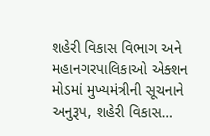શહેરી વિકાસ વિભાગ અને મહાનગરપાલિકાઓ એક્શન મોડમાં મુખ્યમંત્રીની સૂચનાને અનુરૂપ, શહેરી વિકાસ…